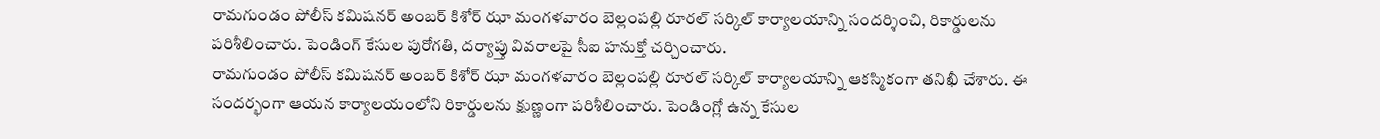రామగుండం పోలీస్ కమిషనర్ అంబర్ కిశోర్ ఝా మంగళవారం బెల్లంపల్లి రూరల్ సర్కిల్ కార్యాలయాన్ని సందర్శించి, రికార్డులను పరిశీలించారు. పెండింగ్ కేసుల పురోగతి, దర్యాప్తు వివరాలపై సీఐ హనుక్తో చర్చించారు.
రామగుండం పోలీస్ కమిషనర్ అంబర్ కిశోర్ ఝా మంగళవారం బెల్లంపల్లి రూరల్ సర్కిల్ కార్యాలయాన్ని ఆకస్మికంగా తనిఖీ చేశారు. ఈ సందర్భంగా ఆయన కార్యాలయంలోని రికార్డులను క్షుణ్ణంగా పరిశీలించారు. పెండింగ్లో ఉన్న కేసుల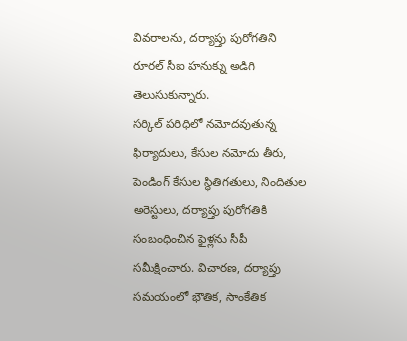వివరాలను, దర్యాప్తు పురోగతిని రూరల్ సీఐ హనుక్ను అడిగి తెలుసుకున్నారు.
సర్కిల్ పరిధిలో నమోదవుతున్న ఫిర్యాదులు, కేసుల నమోదు తీరు, పెండింగ్ కేసుల స్థితిగతులు, నిందితుల అరెస్టులు, దర్యాప్తు పురోగతికి సంబంధించిన ఫైళ్లను సీపీ సమీక్షించారు. విచారణ, దర్యాప్తు సమయంలో భౌతిక, సాంకేతిక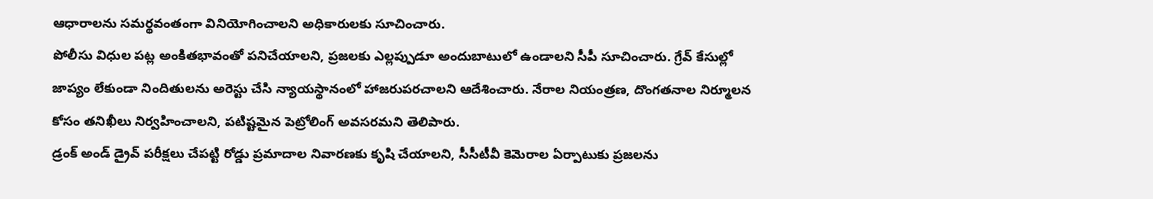ఆధారాలను సమర్థవంతంగా వినియోగించాలని అధికారులకు సూచించారు.
పోలీసు విధుల పట్ల అంకితభావంతో పనిచేయాలని, ప్రజలకు ఎల్లప్పుడూ అందుబాటులో ఉండాలని సీపీ సూచించారు. గ్రేవ్ కేసుల్లో జాప్యం లేకుండా నిందితులను అరెస్టు చేసి న్యాయస్థానంలో హాజరుపరచాలని ఆదేశించారు. నేరాల నియంత్రణ, దొంగతనాల నిర్మూలన కోసం తనిఖీలు నిర్వహించాలని, పటిష్టమైన పెట్రోలింగ్ అవసరమని తెలిపారు.
డ్రంక్ అండ్ డ్రైవ్ పరీక్షలు చేపట్టి రోడ్డు ప్రమాదాల నివారణకు కృషి చేయాలని, సీసీటీవీ కెమెరాల ఏర్పాటుకు ప్రజలను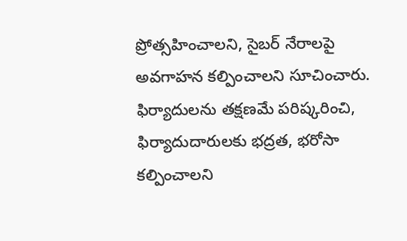ప్రోత్సహించాలని, సైబర్ నేరాలపై అవగాహన కల్పించాలని సూచించారు. ఫిర్యాదులను తక్షణమే పరిష్కరించి, ఫిర్యాదుదారులకు భద్రత, భరోసా కల్పించాలని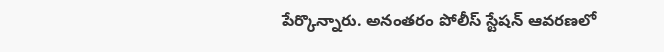పేర్కొన్నారు. అనంతరం పోలీస్ స్టేషన్ ఆవరణలో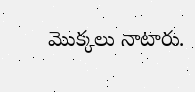మొక్కలు నాటారు.